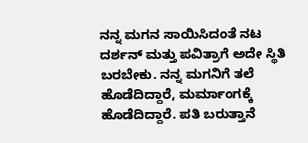ನನ್ನ ಮಗನ ಸಾಯಿಸಿದಂತೆ ನಟ ದರ್ಶನ್ ಮತ್ತು ಪವಿತ್ರಾಗೆ ಅದೇ ಸ್ಥಿತಿ ಬರಬೇಕು. ನನ್ನ ಮಗನಿಗೆ ತಲೆ ಹೊಡೆದಿದ್ದಾರೆ, ಮರ್ಮಾಂಗಕ್ಕೆ ಹೊಡೆದಿದ್ದಾರೆ. ಪತಿ ಬರುತ್ತಾನೆ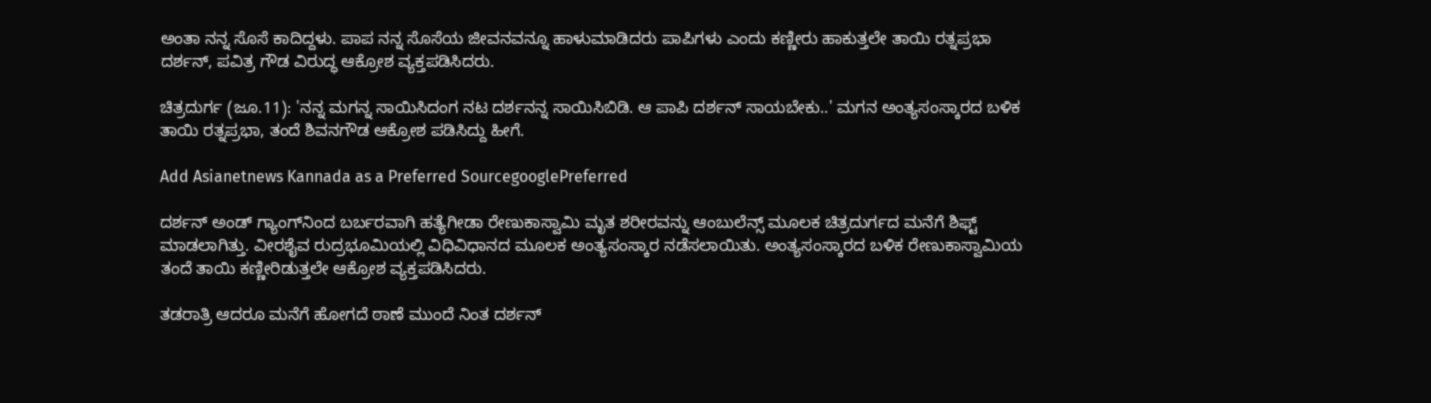ಅಂತಾ ನನ್ನ ಸೊಸೆ ಕಾದಿದ್ದಳು. ಪಾಪ ನನ್ನ ಸೊಸೆಯ ಜೀವನವನ್ನೂ ಹಾಳುಮಾಡಿದರು ಪಾಪಿಗಳು ಎಂದು ಕಣ್ಣೀರು ಹಾಕುತ್ತಲೇ ತಾಯಿ ರತ್ನಪ್ರಭಾ ದರ್ಶನ್, ಪವಿತ್ರ ಗೌಡ ವಿರುದ್ಧ ಆಕ್ರೋಶ ವ್ಯಕ್ತಪಡಿಸಿದರು.

ಚಿತ್ರದುರ್ಗ (ಜೂ.11): 'ನನ್ನ ಮಗನ್ನ ಸಾಯಿಸಿದಂಗ ನಟ ದರ್ಶನನ್ನ ಸಾಯಿಸಿಬಿಡಿ. ಆ ಪಾಪಿ ದರ್ಶನ್ ಸಾಯಬೇಕು..' ಮಗನ ಅಂತ್ಯಸಂಸ್ಕಾರದ ಬಳಿಕ ತಾಯಿ ರತ್ನಪ್ರಭಾ, ತಂದೆ ಶಿವನಗೌಡ ಆಕ್ರೋಶ ಪಡಿಸಿದ್ದು ಹೀಗೆ.

Add Asianetnews Kannada as a Preferred SourcegooglePreferred

ದರ್ಶನ್ ಅಂಡ್ ಗ್ಯಾಂಗ್‌ನಿಂದ ಬರ್ಬರವಾಗಿ ಹತ್ಯೆಗೀಡಾ ರೇಣುಕಾಸ್ವಾಮಿ ಮೃತ ಶರೀರವನ್ನು ಆಂಬುಲೆನ್ಸ್ ಮೂಲಕ ಚಿತ್ರದುರ್ಗದ ಮನೆಗೆ ಶಿಫ್ಟ್ ಮಾಡಲಾಗಿತ್ತು. ವೀರಶೈವ ರುದ್ರಭೂಮಿಯಲ್ಲಿ ವಿಧಿವಿಧಾನದ ಮೂಲಕ ಅಂತ್ಯಸಂಸ್ಕಾರ ನಡೆಸಲಾಯಿತು. ಅಂತ್ಯಸಂಸ್ಕಾರದ ಬಳಿಕ ರೇಣುಕಾಸ್ವಾಮಿಯ ತಂದೆ ತಾಯಿ ಕಣ್ಣೀರಿಡುತ್ತಲೇ ಆಕ್ರೋಶ ವ್ಯಕ್ತಪಡಿಸಿದರು.

ತಡರಾತ್ರಿ ಆದರೂ ಮನೆಗೆ ಹೋಗದೆ ಠಾಣೆ ಮುಂದೆ ನಿಂತ ದರ್ಶನ್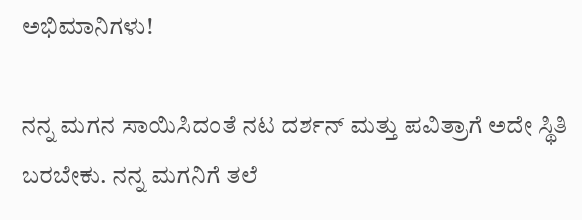ಅಭಿಮಾನಿಗಳು!

ನನ್ನ ಮಗನ ಸಾಯಿಸಿದಂತೆ ನಟ ದರ್ಶನ್ ಮತ್ತು ಪವಿತ್ರಾಗೆ ಅದೇ ಸ್ಥಿತಿ ಬರಬೇಕು. ನನ್ನ ಮಗನಿಗೆ ತಲೆ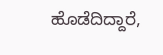ಹೊಡೆದಿದ್ದಾರೆ,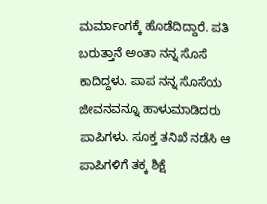ಮರ್ಮಾಂಗಕ್ಕೆ ಹೊಡೆದಿದ್ದಾರೆ. ಪತಿ ಬರುತ್ತಾನೆ ಅಂತಾ ನನ್ನ ಸೊಸೆ ಕಾದಿದ್ದಳು. ಪಾಪ ನನ್ನ ಸೊಸೆಯ ಜೀವನವನ್ನೂ ಹಾಳುಮಾಡಿದರು ಪಾಪಿಗಳು. ಸೂಕ್ತ ತನಿಖೆ ನಡೆಸಿ ಆ ಪಾಪಿಗಳಿಗೆ ತಕ್ಕ ಶಿಕ್ಷೆ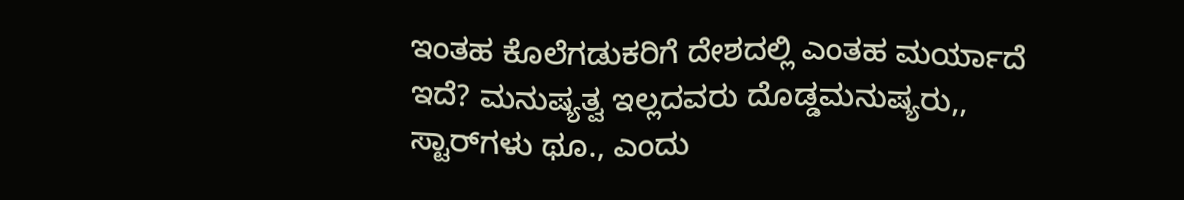ಇಂತಹ ಕೊಲೆಗಡುಕರಿಗೆ ದೇಶದಲ್ಲಿ ಎಂತಹ ಮರ್ಯಾದೆ ಇದೆ? ಮನುಷ್ಯತ್ವ ಇಲ್ಲದವರು ದೊಡ್ಡಮನುಷ್ಯರು,, ಸ್ಟಾರ್‌ಗಳು ಥೂ., ಎಂದು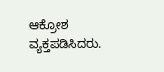ಆಕ್ರೋಶ ವ್ಯಕ್ತಪಡಿಸಿದರು.